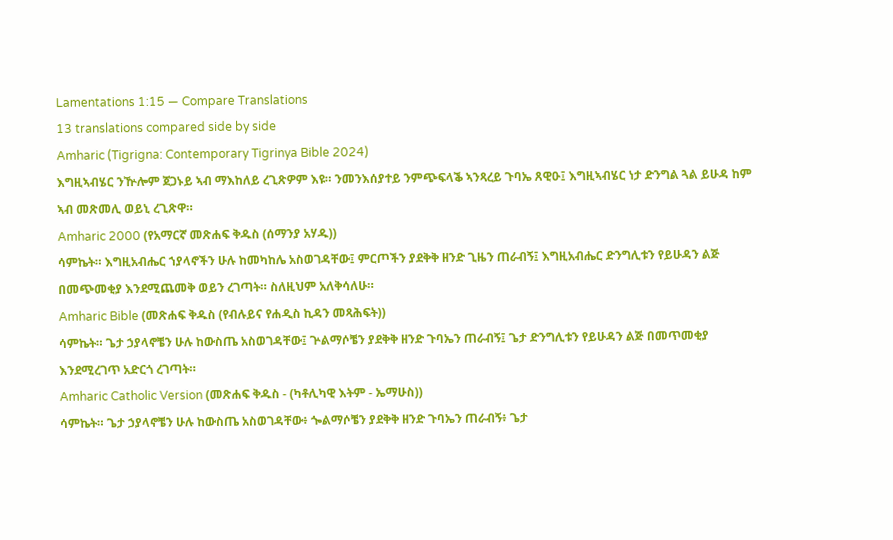Lamentations 1:15 — Compare Translations
13 translations compared side by side
Amharic (Tigrigna: Contemporary Tigrinya Bible 2024)
እግዚኣብሄር ንዅሎም ጀጋኑይ ኣብ ማእከለይ ረጊጽዎም እዩ። ንመንእሰያተይ ንምጭፍላቕ ኣንጻረይ ጉባኤ ጸዊዑ፤ እግዚኣብሄር ነታ ድንግል ጓል ይሁዳ ከም ኣብ መጽመሊ ወይኒ ረጊጽዋ።
Amharic 2000 (የአማርኛ መጽሐፍ ቅዱስ (ሰማንያ አሃዱ))
ሳምኬት። እግዚአብሔር ኀያላኖችን ሁሉ ከመካከሌ አስወገዳቸው፤ ምርጦችን ያደቅቅ ዘንድ ጊዜን ጠራብኝ፤ እግዚአብሔር ድንግሊቱን የይሁዳን ልጅ በመጭመቂያ እንደሚጨመቅ ወይን ረገጣት። ስለዚህም አለቅሳለሁ።
Amharic Bible (መጽሐፍ ቅዱስ (የብሉይና የሐዲስ ኪዳን መጻሕፍት))
ሳምኬት። ጌታ ኃያላኖቼን ሁሉ ከውስጤ አስወገዳቸው፤ ጕልማሶቼን ያደቅቅ ዘንድ ጉባኤን ጠራብኝ፤ ጌታ ድንግሊቱን የይሁዳን ልጅ በመጥመቂያ እንደሚረገጥ አድርጎ ረገጣት።
Amharic Catholic Version (መጽሐፍ ቅዱስ - (ካቶሊካዊ እትም - ኤማሁስ))
ሳምኬት። ጌታ ኃያላኖቼን ሁሉ ከውስጤ አስወገዳቸው፥ ጐልማሶቼን ያደቅቅ ዘንድ ጉባኤን ጠራብኝ፥ ጌታ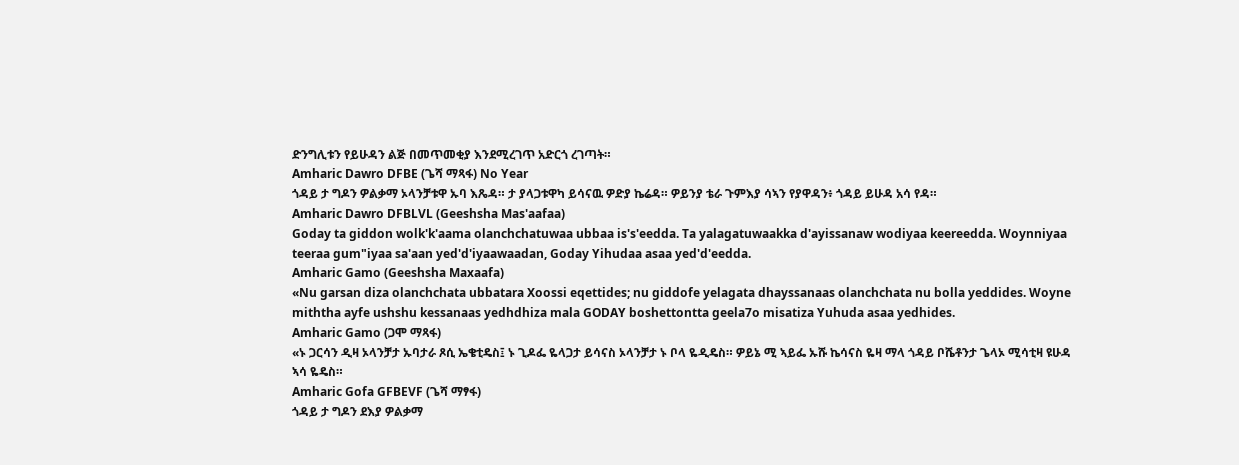ድንግሊቱን የይሁዳን ልጅ በመጥመቂያ እንደሚረገጥ አድርጎ ረገጣት።
Amharic Dawro DFBE (ጌሻ ማጻፋ) No Year
ጎዳይ ታ ግዶን ዎልቃማ ኦላንቻቱዋ ኡባ እጼዳ። ታ ያላጋቱዋካ ይሳናዉ ዎድያ ኬሬዳ። ዎይንያ ቴራ ጉምእያ ሳኣን የያዋዳን፥ ጎዳይ ይሁዳ አሳ የዳ።
Amharic Dawro DFBLVL (Geeshsha Mas'aafaa)
Goday ta giddon wolk'k'aama olanchchatuwaa ubbaa is's'eedda. Ta yalagatuwaakka d'ayissanaw wodiyaa keereedda. Woynniyaa teeraa gum"iyaa sa'aan yed'd'iyaawaadan, Goday Yihudaa asaa yed'd'eedda.
Amharic Gamo (Geeshsha Maxaafa)
«Nu garsan diza olanchchata ubbatara Xoossi eqettides; nu giddofe yelagata dhayssanaas olanchchata nu bolla yeddides. Woyne miththa ayfe ushshu kessanaas yedhdhiza mala GODAY boshettontta geela7o misatiza Yuhuda asaa yedhides.
Amharic Gamo (ጋሞ ማጻፋ)
«ኑ ጋርሳን ዲዛ ኦላንቻታ ኡባታራ ጾሲ ኤቄቲዴስ፤ ኑ ጊዶፌ ዬላጋታ ይሳናስ ኦላንቻታ ኑ ቦላ ዬዲዴስ። ዎይኔ ሚ ኣይፌ ኡሹ ኬሳናስ ዬዛ ማላ ጎዳይ ቦሼቶንታ ጌላኦ ሚሳቲዛ ዩሁዳ ኣሳ ዬዴስ።
Amharic Gofa GFBEVF (ጌሻ ማፃፋ)
ጎዳይ ታ ግዶን ደእያ ዎልቃማ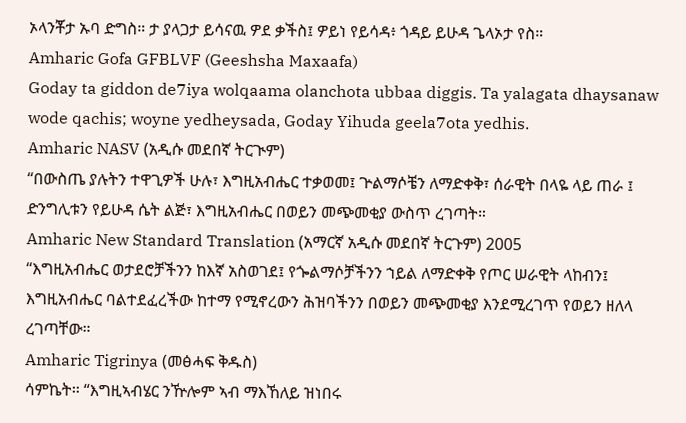ኦላንቾታ ኡባ ድግስ። ታ ያላጋታ ይሳናዉ ዎደ ቃችስ፤ ዎይነ የይሳዳ፥ ጎዳይ ይሁዳ ጌላኦታ የስ።
Amharic Gofa GFBLVF (Geeshsha Maxaafa)
Goday ta giddon de7iya wolqaama olanchota ubbaa diggis. Ta yalagata dhaysanaw wode qachis; woyne yedheysada, Goday Yihuda geela7ota yedhis.
Amharic NASV (አዲሱ መደበኛ ትርጒም)
“በውስጤ ያሉትን ተዋጊዎች ሁሉ፣ እግዚአብሔር ተቃወመ፤ ጕልማሶቼን ለማድቀቅ፣ ሰራዊት በላዬ ላይ ጠራ ፤ ድንግሊቱን የይሁዳ ሴት ልጅ፣ እግዚአብሔር በወይን መጭመቂያ ውስጥ ረገጣት።
Amharic New Standard Translation (አማርኛ አዲሱ መደበኛ ትርጉም) 2005
“እግዚአብሔር ወታደሮቻችንን ከእኛ አስወገደ፤ የጐልማሶቻችንን ኀይል ለማድቀቅ የጦር ሠራዊት ላከብን፤ እግዚአብሔር ባልተደፈረችው ከተማ የሚኖረውን ሕዝባችንን በወይን መጭመቂያ እንደሚረገጥ የወይን ዘለላ ረገጣቸው።
Amharic Tigrinya (መፅሓፍ ቅዱስ)
ሳምኬት። “እግዚኣብሄር ንዅሎም ኣብ ማእኸለይ ዝነበሩ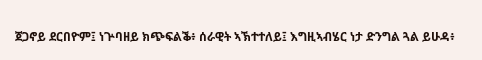ጀጋኖይ ደርበዮም፤ ነጕባዘይ ክጭፍልቕ፥ ሰራዊት ኣኽተተለይ፤ እግዚኣብሄር ነታ ድንግል ጓል ይሁዳ፥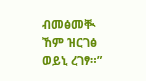ብመፅመቚ ኸም ዝርገፅ ወይኒ ረገፃ።”